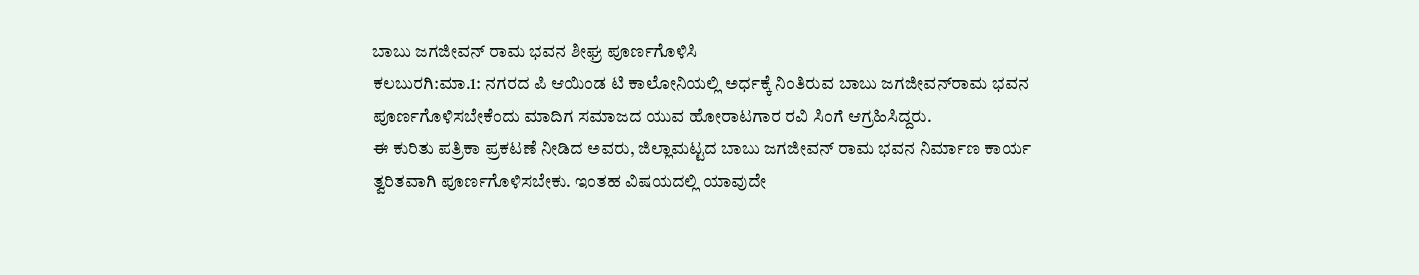ಬಾಬು ಜಗಜೀವನ್ ರಾಮ ಭವನ ಶೀಘ್ರ ಪೂರ್ಣಗೊಳಿಸಿ
ಕಲಬುರಗಿ:ಮಾ.1: ನಗರದ ಪಿ ಆಯಿಂಡ ಟಿ ಕಾಲೋನಿಯಲ್ಲಿ ಅರ್ಧಕ್ಕೆ ನಿಂತಿರುವ ಬಾಬು ಜಗಜೀವನ್‍ರಾಮ ಭವನ ಪೂರ್ಣಗೊಳಿಸಬೇಕೆಂದು ಮಾದಿಗ ಸಮಾಜದ ಯುವ ಹೋರಾಟಗಾರ ರವಿ ಸಿಂಗೆ ಆಗ್ರಹಿಸಿದ್ದರು.
ಈ ಕುರಿತು ಪತ್ರಿಕಾ ಪ್ರಕಟಣೆ ನೀಡಿದ ಅವರು, ಜಿಲ್ಲಾಮಟ್ಟದ ಬಾಬು ಜಗಜೀವನ್ ರಾಮ ಭವನ ನಿರ್ಮಾಣ ಕಾರ್ಯ ತ್ವರಿತವಾಗಿ ಪೂರ್ಣಗೊಳಿಸಬೇಕು. ಇಂತಹ ವಿಷಯದಲ್ಲಿ ಯಾವುದೇ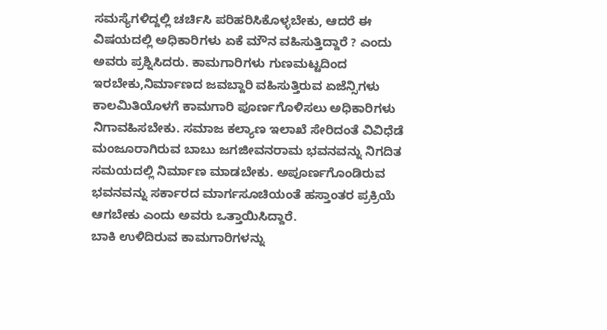ಸಮಸ್ಯೆಗಳಿದ್ದಲ್ಲಿ ಚರ್ಚಿಸಿ ಪರಿಹರಿಸಿಕೊಳ್ಳಬೇಕು, ಆದರೆ ಈ ವಿಷಯದಲ್ಲಿ ಅಧಿಕಾರಿಗಳು ಏಕೆ ಮೌನ ವಹಿಸುತ್ತಿದ್ದಾರೆ ? ಎಂದು ಅವರು ಪ್ರಶ್ನಿಸಿದರು. ಕಾಮಗಾರಿಗಳು ಗುಣಮಟ್ಟದಿಂದ ಇರಬೇಕು,ನಿರ್ಮಾಣದ ಜವಬ್ದಾರಿ ವಹಿಸುತ್ತಿರುವ ಏಜೆನ್ಸಿಗಳು ಕಾಲಮಿತಿಯೊಳಗೆ ಕಾಮಗಾರಿ ಪೂರ್ಣಗೊಳಿಸಲು ಅಧಿಕಾರಿಗಳು ನಿಗಾವಹಿಸಬೇಕು. ಸಮಾಜ ಕಲ್ಯಾಣ ಇಲಾಖೆ ಸೇರಿದಂತೆ ವಿವಿಧೆಡೆ ಮಂಜೂರಾಗಿರುವ ಬಾಬು ಜಗಜೀವನರಾಮ ಭವನವನ್ನು ನಿಗದಿತ ಸಮಯದಲ್ಲಿ ನಿರ್ಮಾಣ ಮಾಡಬೇಕು. ಅಪೂರ್ಣಗೊಂಡಿರುವ ಭವನವನ್ನು ಸರ್ಕಾರದ ಮಾರ್ಗಸೂಚಿಯಂತೆ ಹಸ್ತಾಂತರ ಪ್ರಕ್ರಿಯೆ ಆಗಬೇಕು ಎಂದು ಅವರು ಒತ್ತಾಯಿಸಿದ್ದಾರೆ.
ಬಾಕಿ ಉಳಿದಿರುವ ಕಾಮಗಾರಿಗಳನ್ನು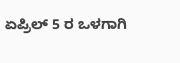ಏಪ್ರಿಲ್ 5 ರ ಒಳಗಾಗಿ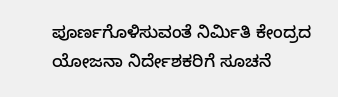ಪೂರ್ಣಗೊಳಿಸುವಂತೆ ನಿರ್ಮಿತಿ ಕೇಂದ್ರದ ಯೋಜನಾ ನಿರ್ದೇಶಕರಿಗೆ ಸೂಚನೆ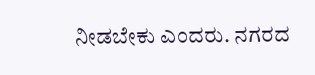ನೀಡಬೇಕು ಎಂದರು. ನಗರದ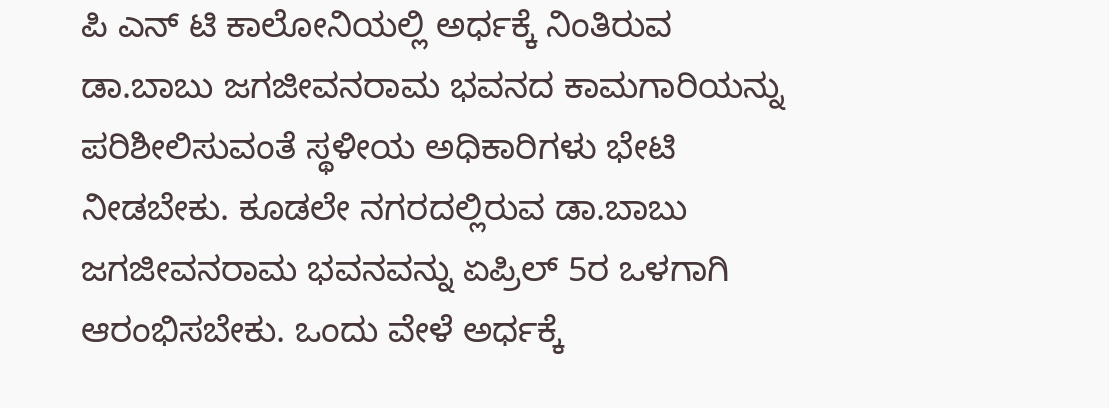ಪಿ ಎನ್ ಟಿ ಕಾಲೋನಿಯಲ್ಲಿ ಅರ್ಧಕ್ಕೆ ನಿಂತಿರುವ ಡಾ.ಬಾಬು ಜಗಜೀವನರಾಮ ಭವನದ ಕಾಮಗಾರಿಯನ್ನು ಪರಿಶೀಲಿಸುವಂತೆ ಸ್ಥಳೀಯ ಅಧಿಕಾರಿಗಳು ಭೇಟಿ ನೀಡಬೇಕು. ಕೂಡಲೇ ನಗರದಲ್ಲಿರುವ ಡಾ.ಬಾಬು ಜಗಜೀವನರಾಮ ಭವನವನ್ನು ಏಪ್ರಿಲ್ 5ರ ಒಳಗಾಗಿ ಆರಂಭಿಸಬೇಕು. ಒಂದು ವೇಳೆ ಅರ್ಧಕ್ಕೆ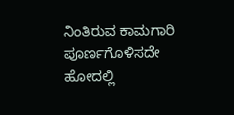ನಿಂತಿರುವ ಕಾಮಗಾರಿ ಪೂರ್ಣಗೊಳಿಸದೇ ಹೋದಲ್ಲಿ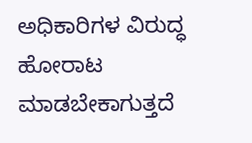ಅಧಿಕಾರಿಗಳ ವಿರುದ್ಧ ಹೋರಾಟ ಮಾಡಬೇಕಾಗುತ್ತದೆ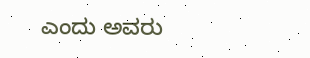ಎಂದು ಅವರು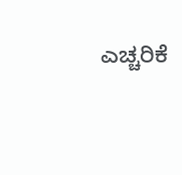ಎಚ್ಚರಿಕೆ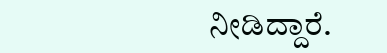ನೀಡಿದ್ದಾರೆ.